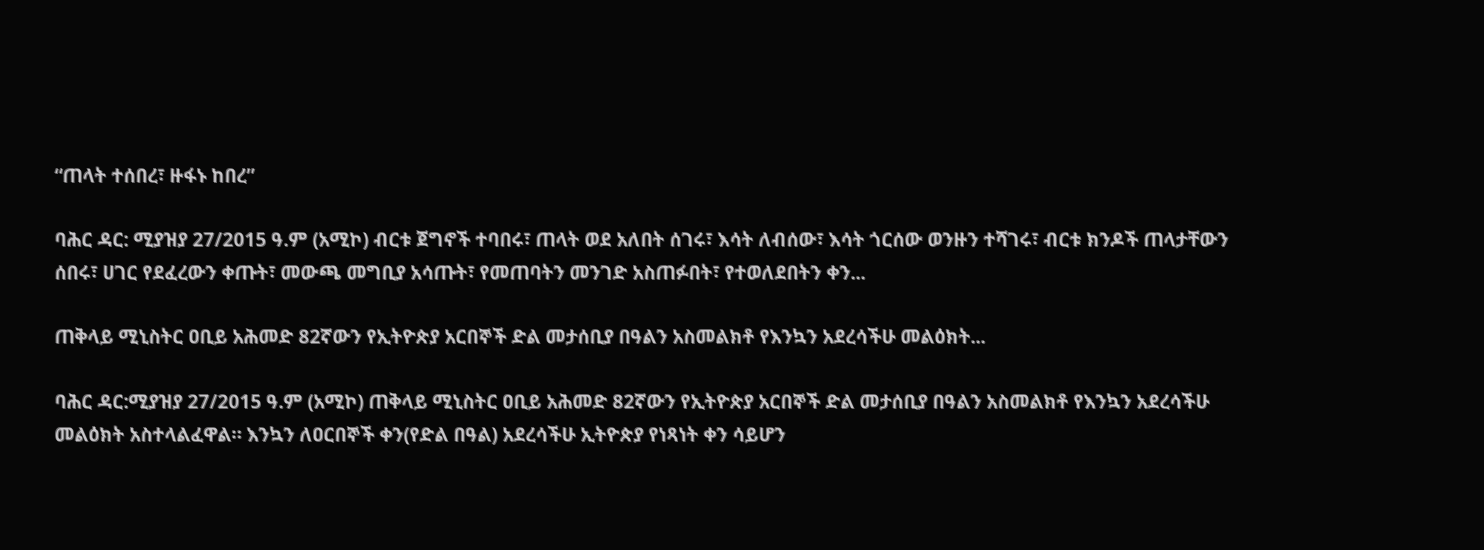“ጠላት ተሰበረ፣ ዙፋኑ ከበረ”

ባሕር ዳር: ሚያዝያ 27/2015 ዓ.ም (አሚኮ) ብርቱ ጀግኖች ተባበሩ፣ ጠላት ወደ አለበት ሰገሩ፣ እሳት ለብሰው፣ እሳት ጎርሰው ወንዙን ተሻገሩ፣ ብርቱ ክንዶች ጠላታቸውን ሰበሩ፣ ሀገር የደፈረውን ቀጡት፣ መውጫ መግቢያ አሳጡት፣ የመጠባትን መንገድ አስጠፉበት፣ የተወለደበትን ቀን...

ጠቅላይ ሚኒስትር ዐቢይ አሕመድ 82ኛውን የኢትዮጵያ አርበኞች ድል መታሰቢያ በዓልን አስመልክቶ የእንኳን አደረሳችሁ መልዕክት...

ባሕር ዳር:ሚያዝያ 27/2015 ዓ.ም (አሚኮ) ጠቅላይ ሚኒስትር ዐቢይ አሕመድ 82ኛውን የኢትዮጵያ አርበኞች ድል መታሰቢያ በዓልን አስመልክቶ የእንኳን አደረሳችሁ መልዕክት አስተላልፈዋል። እንኳን ለዐርበኞች ቀን(የድል በዓል) አደረሳችሁ ኢትዮጵያ የነጻነት ቀን ሳይሆን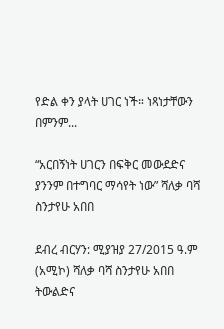የድል ቀን ያላት ሀገር ነች። ነጻነታቸውን በምንም...

“አርበኝነት ሀገርን በፍቅር መውደድና ያንንም በተግባር ማሳየት ነው” ሻለቃ ባሻ ስንታየሁ አበበ

ደብረ ብርሃን: ሚያዝያ 27/2015 ዓ.ም (አሚኮ) ሻለቃ ባሻ ስንታየሁ አበበ ትውልድና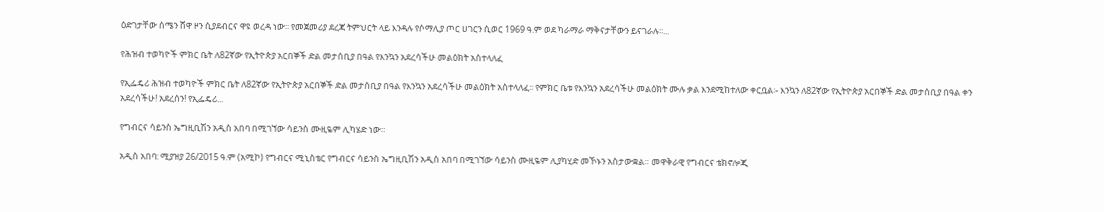ዕድገታቸው ሰሜን ሸዋ ዞን ሲያደብርና ዋዩ ወረዳ ነው፡፡ የመጀመሪያ ደረጃ ትምህርት ላይ እንዳሉ የሶማሊያ ጦር ሀገርን ሲወር 1969 ዓ.ም ወደ ካራማራ ማቅናታቸውን ይናገራሉ፡፡...

የሕዝብ ተወካዮች ምክር ቤት ለ82ኛው የኢትዮጵያ አርበኞች ድል መታሰቢያ በዓል የእንኳን አደረሳችሁ መልዕክት አስተላለፈ

የኢፌዴሪ ሕዝብ ተወካዮች ምክር ቤት ለ82ኛው የኢትዮጵያ አርበኞች ድል መታሰቢያ በዓል የእንኳን አደረሳችሁ መልዕክት አስተላለፈ፡፡ የምክር ቤቱ የእንኳን አደረሳችሁ መልዕክት ሙሉ ቃል እንደሚከተለው ቀርቧል፡- እንኳን ለ82ኛው የኢትዮጵያ አርበኞች ድል መታሰቢያ በዓል ቀን አደረሳችሁ! አደረሰን! የኢፌዴሪ...

የግብርና ሳይንስ ኤግዚቢሽን አዲስ አበባ በሚገኘው ሳይንስ ሙዚዬም ሊካሄድ ነው።

አዲስ አበባ: ሚያዝያ 26/2015 ዓ.ም (አሚኮ) የግብርና ሚኒስቴር የግብርና ሳይንስ ኤግዚቢሽን አዲስ አበባ በሚገኘው ሳይንስ ሙዚዬም ሊያካሂድ መኾኑን አስታውቋል። መዋቅራዊ የግብርና ቴክኖሎጂ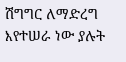ሽግግር ለማድረግ እየተሠራ ነው ያሉት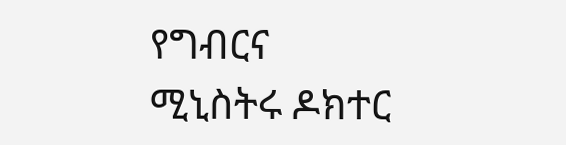የግብርና ሚኒስትሩ ዶክተር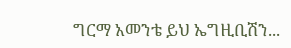ግርማ አመንቴ ይህ ኤግዚቢሽን...